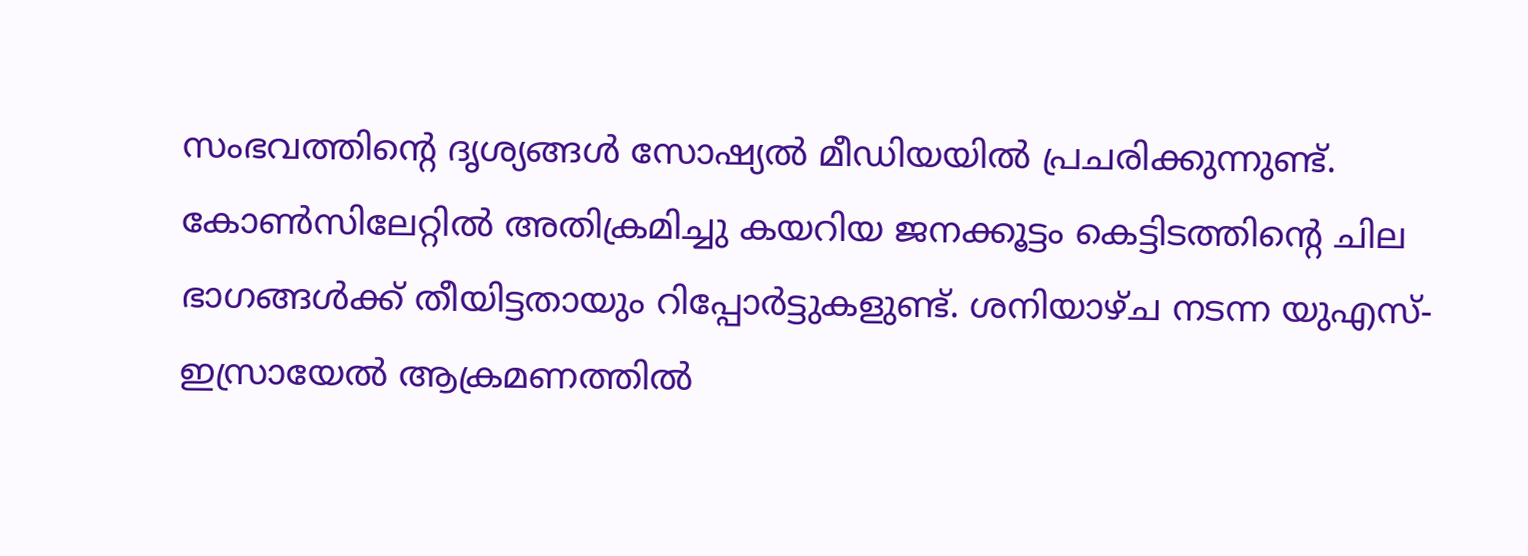സംഭവത്തിന്റെ ദൃശ്യങ്ങൾ സോഷ്യൽ മീഡിയയിൽ പ്രചരിക്കുന്നുണ്ട്. കോൺസിലേറ്റിൽ അതിക്രമിച്ചു കയറിയ ജനക്കൂട്ടം കെട്ടിടത്തിന്റെ ചില ഭാഗങ്ങൾക്ക് തീയിട്ടതായും റിപ്പോർട്ടുകളുണ്ട്. ശനിയാഴ്ച നടന്ന യുഎസ്-ഇസ്രായേൽ ആക്രമണത്തിൽ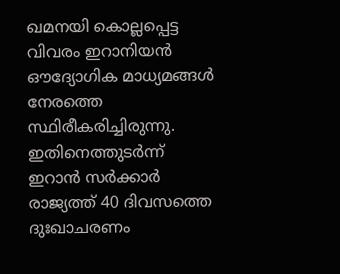ഖമനയി കൊല്ലപ്പെട്ട വിവരം ഇറാനിയൻ ഔദ്യോഗിക മാധ്യമങ്ങൾ നേരത്തെ സ്ഥിരീകരിച്ചിരുന്നു. ഇതിനെത്തുടർന്ന് ഇറാൻ സർക്കാർ രാജ്യത്ത് 40 ദിവസത്തെ ദുഃഖാചരണം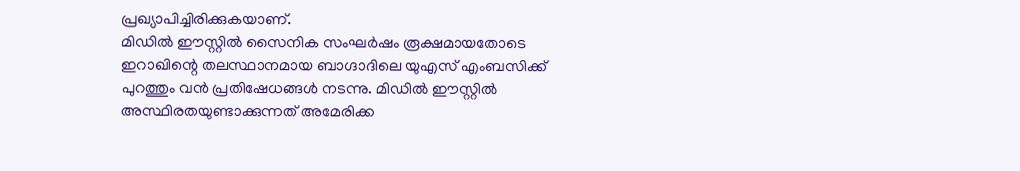പ്രഖ്യാപിച്ചിരിക്കുകയാണ്.
മിഡിൽ ഈസ്റ്റിൽ സൈനിക സംഘർഷം രൂക്ഷമായതോടെ ഇറാഖിന്റെ തലസ്ഥാനമായ ബാഗ്ദാദിലെ യുഎസ് എംബസിക്ക് പുറത്തും വൻ പ്രതിഷേധങ്ങൾ നടന്നു. മിഡിൽ ഈസ്റ്റിൽ അസ്ഥിരതയുണ്ടാക്കുന്നത് അമേരിക്ക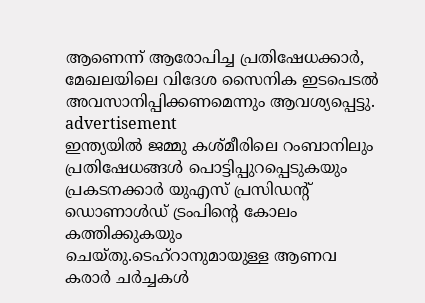ആണെന്ന് ആരോപിച്ച പ്രതിഷേധക്കാർ, മേഖലയിലെ വിദേശ സൈനിക ഇടപെടൽ അവസാനിപ്പിക്കണമെന്നും ആവശ്യപ്പെട്ടു.
advertisement
ഇന്ത്യയിൽ ജമ്മു കശ്മീരിലെ റംബാനിലും പ്രതിഷേധങ്ങൾ പൊട്ടിപ്പുറപ്പെടുകയും പ്രകടനക്കാർ യുഎസ് പ്രസിഡന്റ് ഡൊണാൾഡ് ട്രംപിന്റെ കോലം കത്തിക്കുകയും ചെയ്തു.ടെഹ്റാനുമായുള്ള ആണവ കരാർ ചർച്ചകൾ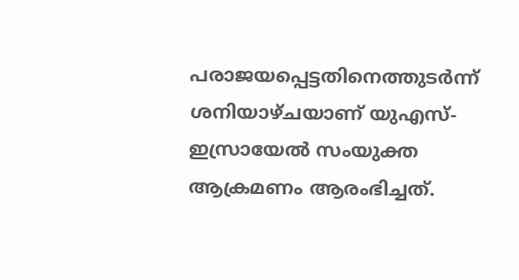പരാജയപ്പെട്ടതിനെത്തുടർന്ന് ശനിയാഴ്ചയാണ് യുഎസ്-ഇസ്രായേൽ സംയുക്ത ആക്രമണം ആരംഭിച്ചത്.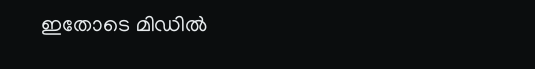ഇതോടെ മിഡിൽ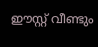ഈസ്റ്റ് വീണ്ടും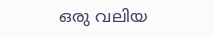ഒരു വലിയ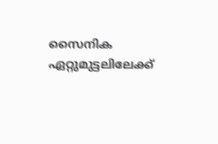സൈനിക ഏറ്റുമുട്ടലിലേക്ക്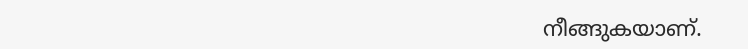നീങ്ങുകയാണ്.